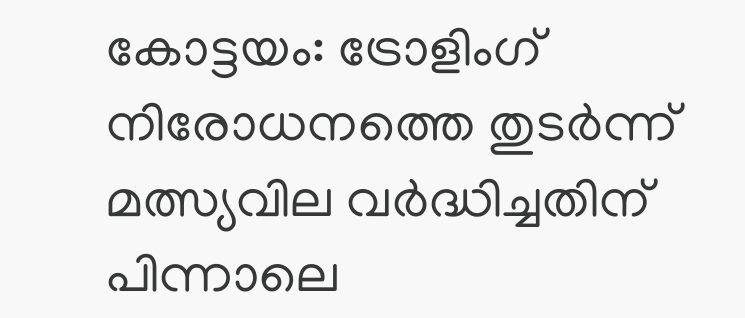കോട്ടയം: ട്രോളിംഗ് നിരോധനത്തെ തുടർന്ന് മത്സ്യവില വർദ്ധിച്ചതിന് പിന്നാലെ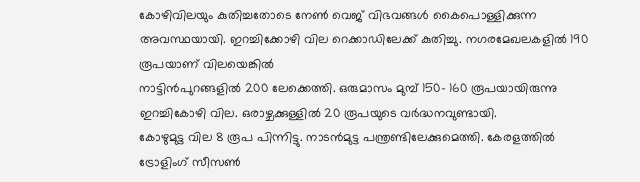കോഴിവിലയും കുതിച്ചതോടെ നേൺ വെജ് വിഭവങ്ങൾ കൈപൊള്ളിക്കുന്ന അവസ്ഥയായി. ഇറച്ചിക്കോഴി വില റെക്കാഡിലേക്ക് കുതിച്ചു. നഗരമേഖലകളിൽ 190 രൂപയാണ് വിലയെങ്കിൽ
നാട്ടിൻപുറങ്ങളിൽ 200 ലേക്കെത്തി. ഒരുമാസം മുമ്പ് 150- 160 രൂപയായിരുന്നു ഇറച്ചികോഴി വില. ഒരാഴ്ചക്കുള്ളിൽ 20 രൂപയുടെ വർദ്ധനവുണ്ടായി.
കോഴുമുട്ട വില 8 രൂപ പിന്നിട്ടു. നാടൻമുട്ട പന്ത്രണ്ടിലേക്കുമെത്തി. കേരളത്തിൽ ട്രോളിംഗ് സീസൺ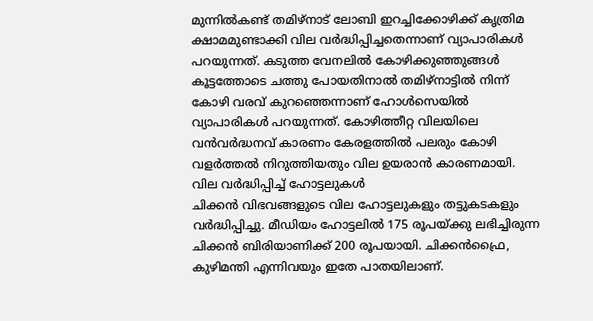മുന്നിൽകണ്ട് തമിഴ്നാട് ലോബി ഇറച്ചിക്കോഴിക്ക് കൃത്രിമ ക്ഷാമമുണ്ടാക്കി വില വർദ്ധിപ്പിച്ചതെന്നാണ് വ്യാപാരികൾ പറയുന്നത്. കടുത്ത വേനലിൽ കോഴിക്കുഞ്ഞുങ്ങൾ കൂട്ടത്തോടെ ചത്തു പോയതിനാൽ തമിഴ്നാട്ടിൽ നിന്ന് കോഴി വരവ് കുറഞ്ഞെന്നാണ് ഹോൾസെയിൽ വ്യാപാരികൾ പറയുന്നത്. കോഴിത്തീറ്റ വിലയിലെ വൻവർദ്ധനവ് കാരണം കേരളത്തിൽ പലരും കോഴി വളർത്തൽ നിറുത്തിയതും വില ഉയരാൻ കാരണമായി.
വില വർദ്ധിപ്പിച്ച് ഹോട്ടലുകൾ
ചിക്കൻ വിഭവങ്ങളുടെ വില ഹോട്ടലുകളും തട്ടുകടകളും വർദ്ധിപ്പിച്ചു. മീഡിയം ഹോട്ടലിൽ 175 രൂപയ്ക്കു ലഭിച്ചിരുന്ന ചിക്കൻ ബിരിയാണിക്ക് 200 രൂപയായി. ചിക്കൻഫ്രൈ, കുഴിമന്തി എന്നിവയും ഇതേ പാതയിലാണ്.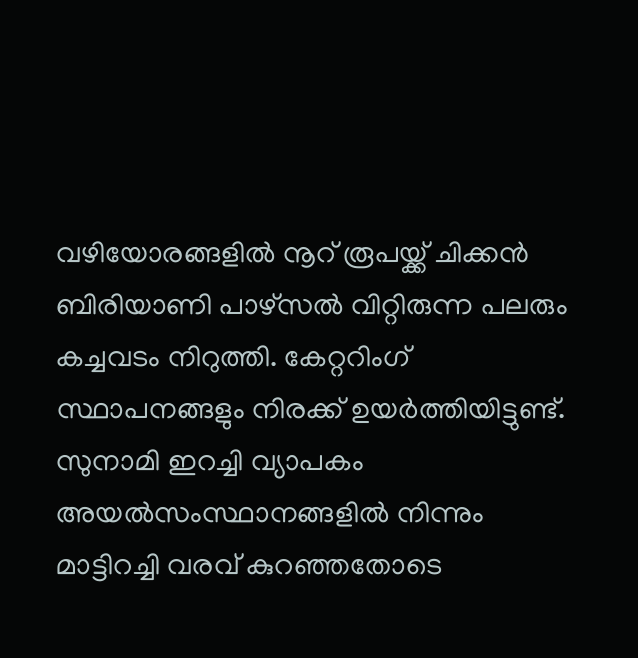വഴിയോരങ്ങളിൽ നൂറ് രൂപയ്ക്ക് ചിക്കൻ ബിരിയാണി പാഴ്സൽ വിറ്റിരുന്ന പലരും കച്ചവടം നിറുത്തി. കേറ്ററിംഗ് സ്ഥാപനങ്ങളും നിരക്ക് ഉയർത്തിയിട്ടുണ്ട്.
സുനാമി ഇറച്ചി വ്യാപകം
അയൽസംസ്ഥാനങ്ങളിൽ നിന്നും മാട്ടിറച്ചി വരവ് കുറഞ്ഞതോടെ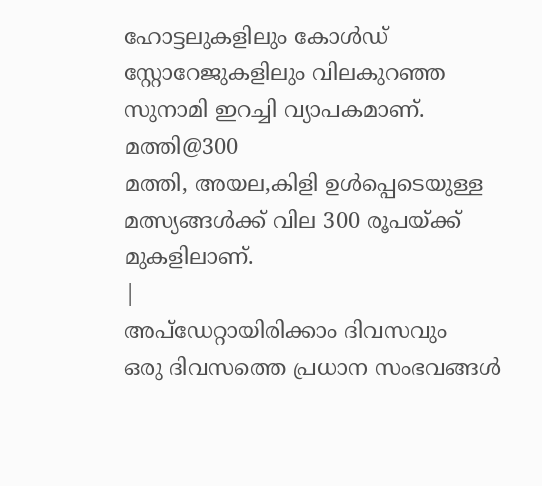ഹോട്ടലുകളിലും കോൾഡ് സ്റ്റോറേജുകളിലും വിലകുറഞ്ഞ സുനാമി ഇറച്ചി വ്യാപകമാണ്.
മത്തി@300
മത്തി, അയല,കിളി ഉൾപ്പെടെയുള്ള മത്സ്യങ്ങൾക്ക് വില 300 രൂപയ്ക്ക് മുകളിലാണ്.
|
അപ്ഡേറ്റായിരിക്കാം ദിവസവും
ഒരു ദിവസത്തെ പ്രധാന സംഭവങ്ങൾ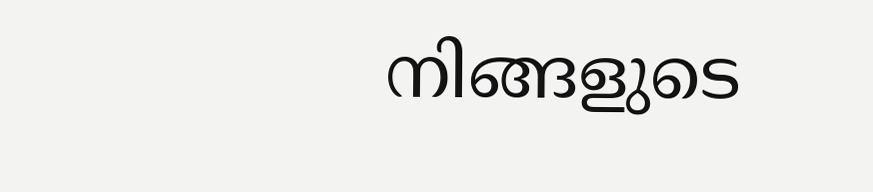നിങ്ങളുടെ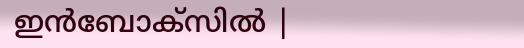ഇൻബോക്സിൽ |